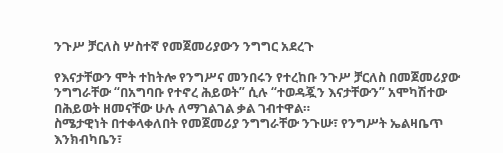ንጉሥ ቻርለስ ሦስተኛ የመጀመሪያውን ንግግር አደረጉ

የእናታቸውን ሞት ተከትሎ የንግሥና መንበሩን የተረከቡ ንጉሥ ቻርለስ በመጀመሪያው ንግግራቸው “በአግባቡ የተኖረ ሕይወት” ሲሉ “ተወዳጇን እናታቸውን” አሞካሽተው በሕይወት ዘመናቸው ሁሉ ለማገልገል ቃል ገብተዋል።
ስሜታዊነት በተቀላቀለበት የመጀመሪያ ንግግራቸው ንጉሡ፣ የንግሥት ኤልዛቤጥ እንክብካቤን፣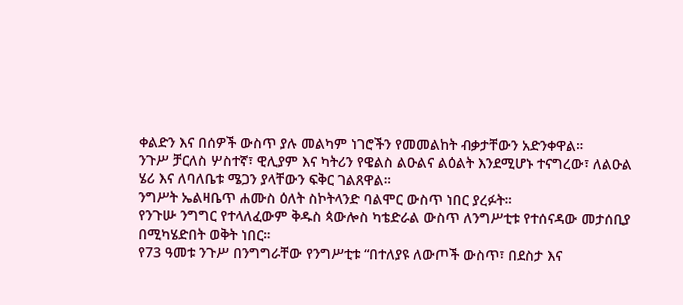ቀልድን እና በሰዎች ውስጥ ያሉ መልካም ነገሮችን የመመልከት ብቃታቸውን አድንቀዋል።
ንጉሥ ቻርለስ ሦስተኛ፣ ዊሊያም እና ካትሪን የዌልስ ልዑልና ልዕልት እንደሚሆኑ ተናግረው፣ ለልዑል ሄሪ እና ለባለቤቱ ሜጋን ያላቸውን ፍቅር ገልጸዋል።
ንግሥት ኤልዛቤጥ ሐሙስ ዕለት ስኮትላንድ ባልሞር ውስጥ ነበር ያረፉት።
የንጉሡ ንግግር የተላለፈውም ቅዱስ ጳውሎስ ካቴድራል ውስጥ ለንግሥቲቱ የተሰናዳው መታሰቢያ በሚካሄድበት ወቅት ነበር።
የ73 ዓመቱ ንጉሥ በንግግራቸው የንግሥቲቱ “በተለያዩ ለውጦች ውስጥ፣ በደስታ እና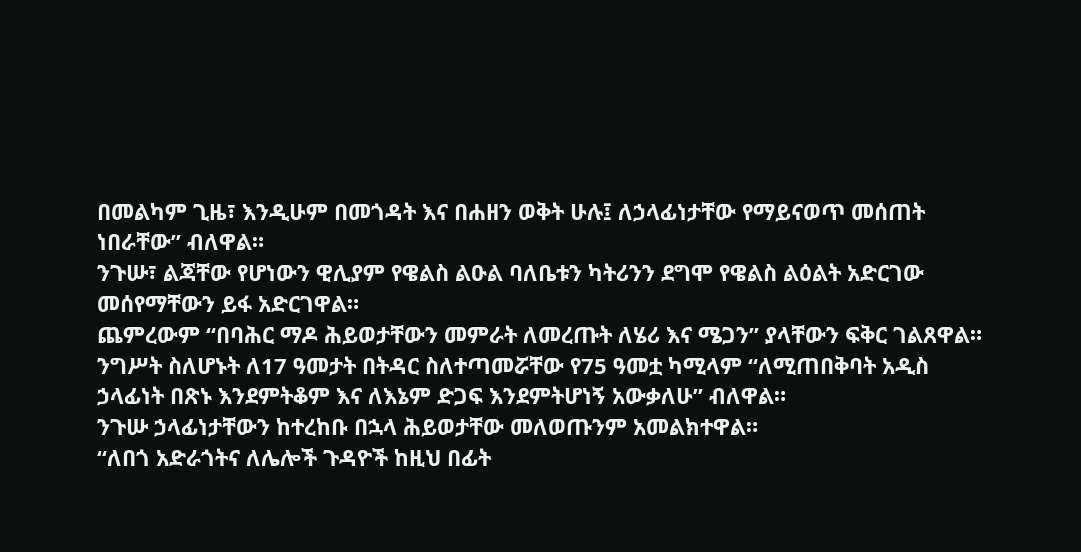በመልካም ጊዜ፣ እንዲሁም በመጎዳት እና በሐዘን ወቅት ሁሉ፤ ለኃላፊነታቸው የማይናወጥ መሰጠት ነበራቸው” ብለዋል።
ንጉሡ፣ ልጃቸው የሆነውን ዊሊያም የዌልስ ልዑል ባለቤቱን ካትሪንን ደግሞ የዌልስ ልዕልት አድርገው መሰየማቸውን ይፋ አድርገዋል።
ጨምረውም “በባሕር ማዶ ሕይወታቸውን መምራት ለመረጡት ለሄሪ እና ሜጋን” ያላቸውን ፍቅር ገልጸዋል።
ንግሥት ስለሆኑት ለ17 ዓመታት በትዳር ስለተጣመሯቸው የ75 ዓመቷ ካሚላም “ለሚጠበቅባት አዲስ ኃላፊነት በጽኑ እንደምትቆም እና ለእኔም ድጋፍ እንደምትሆነኝ አውቃለሁ” ብለዋል።
ንጉሡ ኃላፊነታቸውን ከተረከቡ በኋላ ሕይወታቸው መለወጡንም አመልክተዋል።
“ለበጎ አድራጎትና ለሌሎች ጉዳዮች ከዚህ በፊት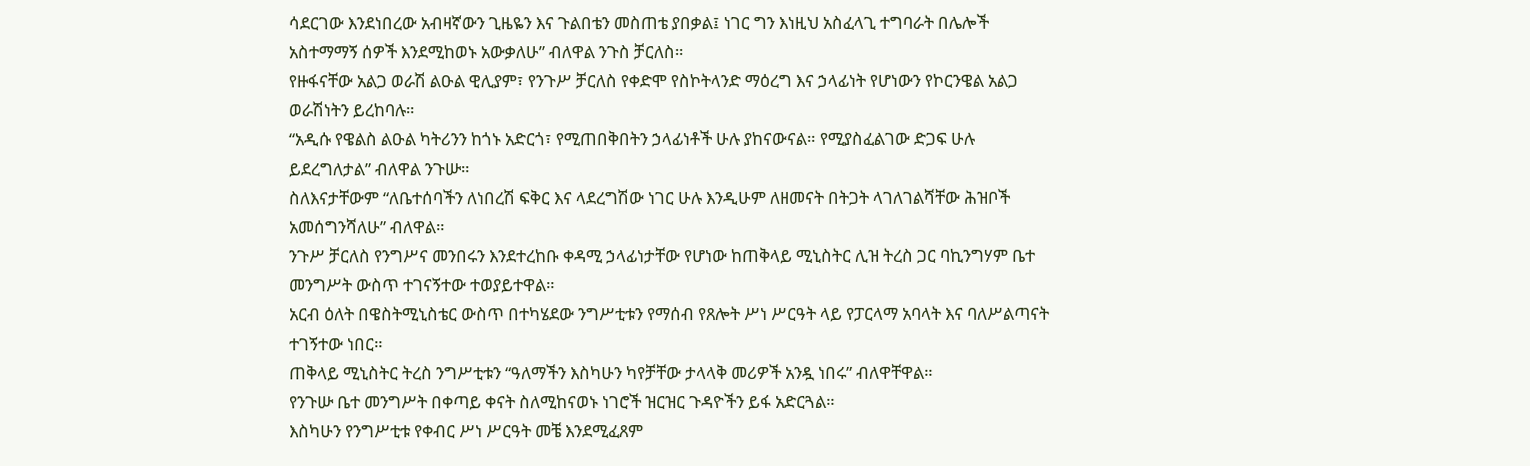ሳደርገው እንደነበረው አብዛኛውን ጊዜዬን እና ጉልበቴን መስጠቴ ያበቃል፤ ነገር ግን እነዚህ አስፈላጊ ተግባራት በሌሎች አስተማማኝ ሰዎች እንደሚከወኑ አውቃለሁ” ብለዋል ንጉስ ቻርለስ።
የዙፋናቸው አልጋ ወራሽ ልዑል ዊሊያም፣ የንጉሥ ቻርለስ የቀድሞ የስኮትላንድ ማዕረግ እና ኃላፊነት የሆነውን የኮርንዌል አልጋ ወራሽነትን ይረከባሉ።
“አዲሱ የዌልስ ልዑል ካትሪንን ከጎኑ አድርጎ፣ የሚጠበቅበትን ኃላፊነቶች ሁሉ ያከናውናል። የሚያስፈልገው ድጋፍ ሁሉ ይደረግለታል” ብለዋል ንጉሡ።
ስለእናታቸውም “ለቤተሰባችን ለነበረሽ ፍቅር እና ላደረግሽው ነገር ሁሉ እንዲሁም ለዘመናት በትጋት ላገለገልሻቸው ሕዝቦች አመሰግንሻለሁ” ብለዋል።
ንጉሥ ቻርለስ የንግሥና መንበሩን እንደተረከቡ ቀዳሚ ኃላፊነታቸው የሆነው ከጠቅላይ ሚኒስትር ሊዝ ትረስ ጋር ባኪንግሃም ቤተ መንግሥት ውስጥ ተገናኝተው ተወያይተዋል።
አርብ ዕለት በዌስትሚኒስቴር ውስጥ በተካሄደው ንግሥቲቱን የማሰብ የጸሎት ሥነ ሥርዓት ላይ የፓርላማ አባላት እና ባለሥልጣናት ተገኝተው ነበር።
ጠቅላይ ሚኒስትር ትረስ ንግሥቲቱን “ዓለማችን እስካሁን ካየቻቸው ታላላቅ መሪዎች አንዷ ነበሩ” ብለዋቸዋል።
የንጉሡ ቤተ መንግሥት በቀጣይ ቀናት ስለሚከናወኑ ነገሮች ዝርዝር ጉዳዮችን ይፋ አድርጓል።
እስካሁን የንግሥቲቱ የቀብር ሥነ ሥርዓት መቼ እንደሚፈጸም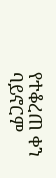የተቆረጠ ቀን ባይኖርም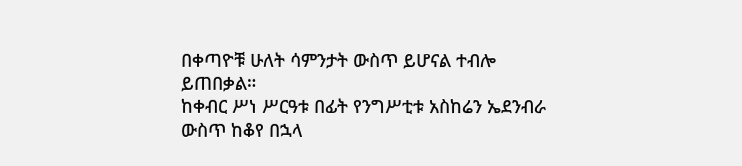በቀጣዮቹ ሁለት ሳምንታት ውስጥ ይሆናል ተብሎ ይጠበቃል።
ከቀብር ሥነ ሥርዓቱ በፊት የንግሥቲቱ አስከሬን ኤደንብራ ውስጥ ከቆየ በኋላ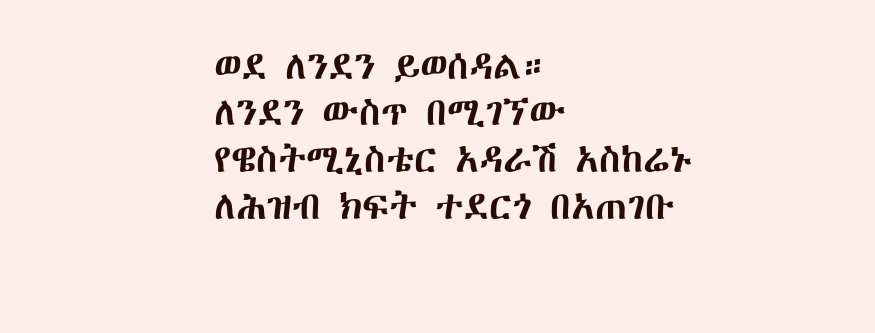ወደ ለንደን ይወሰዳል።
ለንደን ውስጥ በሚገኘው የዌስትሚኒስቴር አዳራሽ አስከሬኑ ለሕዝብ ክፍት ተደርጎ በአጠገቡ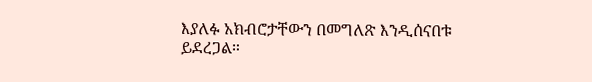እያለፉ አክብሮታቸውን በመግለጽ እንዲሰናበቱ ይደረጋል።